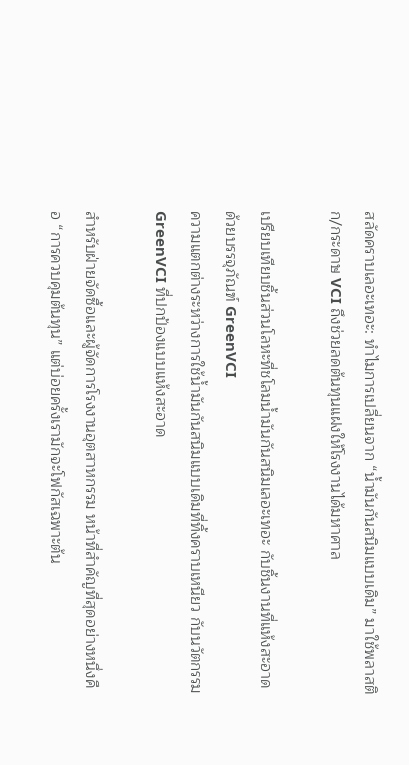สลัดคราบเลอะเทอะ: ทำไมการเปลี่ยนจาก “น้ำมันกันสนิมแบบเดิม” มาใช้พลาสติก/กระดาษ VCI ถึงช่วยลดต้นทุนแฝงให้โรงงานได้มหาศาล

เปรียบเทียบชิ้นส่วนโลหะที่ชโลมน้ำมันกันสนิมเลอะเทอะ กับชิ้นงานที่แห้งสะอาดด้วยบรรจุภัณฑ์ GreenVCI
ความแตกต่างระหว่างการใช้น้ำมันกันสนิมแบบเดิมที่ทิ้งคราบเหนียว กับนวัตกรรม GreenVCI ที่ปกป้องแบบแห้งสะอาด

สำหรับฝ่ายจัดซื้อและผู้จัดการโรงงานอุตสาหกรรม หน้าที่สำคัญที่สุดอย่างหนึ่งคือ “การควบคุมต้นทุน” แต่บ่อยครั้งเรามักจะโฟกัสเฉพาะต้น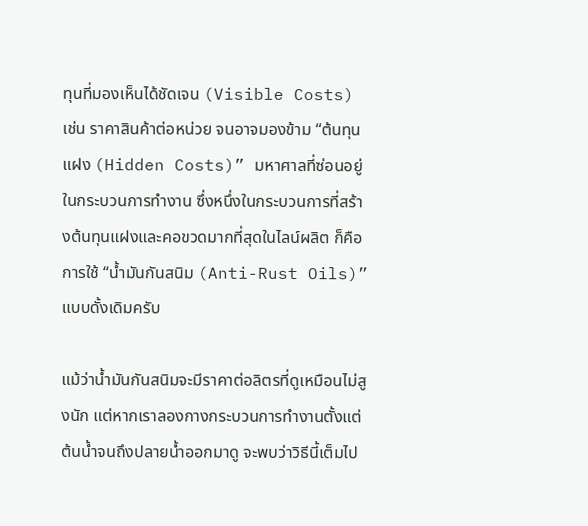ทุนที่มองเห็นได้ชัดเจน (Visible Costs) เช่น ราคาสินค้าต่อหน่วย จนอาจมองข้าม “ต้นทุนแฝง (Hidden Costs)” มหาศาลที่ซ่อนอยู่ในกระบวนการทำงาน ซึ่งหนึ่งในกระบวนการที่สร้างต้นทุนแฝงและคอขวดมากที่สุดในไลน์ผลิต ก็คือการใช้ “น้ำมันกันสนิม (Anti-Rust Oils)” แบบดั้งเดิมครับ

แม้ว่าน้ำมันกันสนิมจะมีราคาต่อลิตรที่ดูเหมือนไม่สูงนัก แต่หากเราลองกางกระบวนการทำงานตั้งแต่ต้นน้ำจนถึงปลายน้ำออกมาดู จะพบว่าวิธีนี้เต็มไป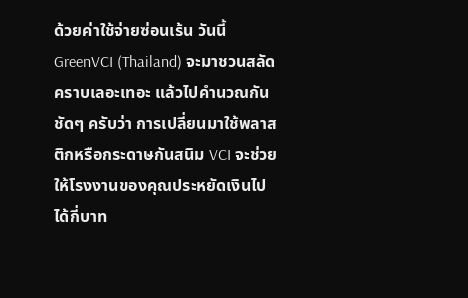ด้วยค่าใช้จ่ายซ่อนเร้น วันนี้ GreenVCI (Thailand) จะมาชวนสลัดคราบเลอะเทอะ แล้วไปคำนวณกันชัดๆ ครับว่า การเปลี่ยนมาใช้พลาสติกหรือกระดาษกันสนิม VCI จะช่วยให้โรงงานของคุณประหยัดเงินไปได้กี่บาท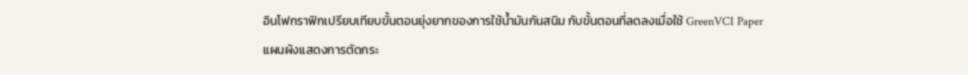อินโฟกราฟิกเปรียบเทียบขั้นตอนยุ่งยากของการใช้น้ำมันกันสนิม กับขั้นตอนที่ลดลงเมื่อใช้ GreenVCI Paper
แผนผังแสดงการตัดกระ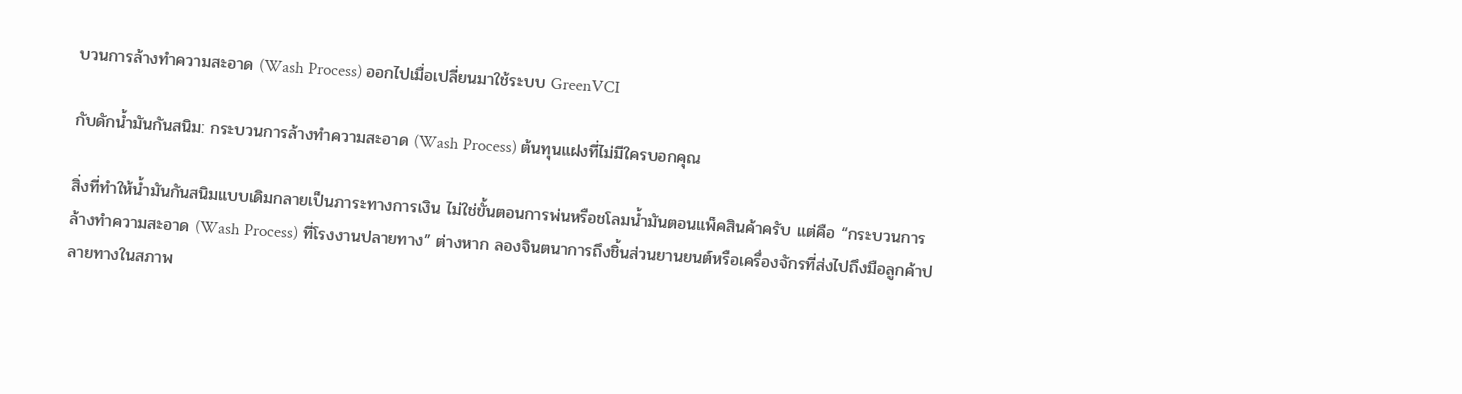บวนการล้างทำความสะอาด (Wash Process) ออกไปเมื่อเปลี่ยนมาใช้ระบบ GreenVCI

กับดักน้ำมันกันสนิม: กระบวนการล้างทำความสะอาด (Wash Process) ต้นทุนแฝงที่ไม่มีใครบอกคุณ

สิ่งที่ทำให้น้ำมันกันสนิมแบบเดิมกลายเป็นภาระทางการเงิน ไม่ใช่ขั้นตอนการพ่นหรือชโลมน้ำมันตอนแพ็คสินค้าครับ แต่คือ “กระบวนการล้างทำความสะอาด (Wash Process) ที่โรงงานปลายทาง” ต่างหาก ลองจินตนาการถึงชิ้นส่วนยานยนต์หรือเครื่องจักรที่ส่งไปถึงมือลูกค้าปลายทางในสภาพ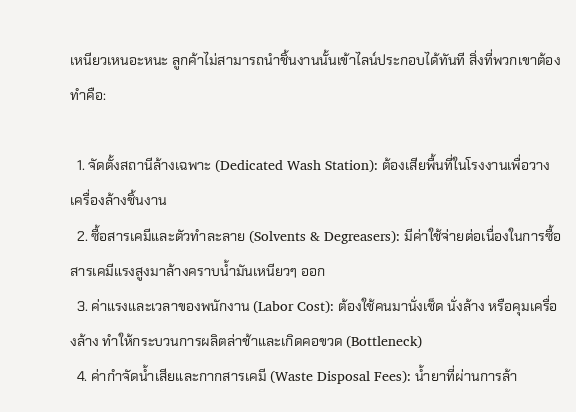เหนียวเหนอะหนะ ลูกค้าไม่สามารถนำชิ้นงานนั้นเข้าไลน์ประกอบได้ทันที สิ่งที่พวกเขาต้องทำคือ:

  1. จัดตั้งสถานีล้างเฉพาะ (Dedicated Wash Station): ต้องเสียพื้นที่ในโรงงานเพื่อวางเครื่องล้างชิ้นงาน
  2. ซื้อสารเคมีและตัวทำละลาย (Solvents & Degreasers): มีค่าใช้จ่ายต่อเนื่องในการซื้อสารเคมีแรงสูงมาล้างคราบน้ำมันเหนียวๆ ออก
  3. ค่าแรงและเวลาของพนักงาน (Labor Cost): ต้องใช้คนมานั่งเช็ด นั่งล้าง หรือคุมเครื่องล้าง ทำให้กระบวนการผลิตล่าช้าและเกิดคอขวด (Bottleneck)
  4. ค่ากำจัดน้ำเสียและกากสารเคมี (Waste Disposal Fees): น้ำยาที่ผ่านการล้า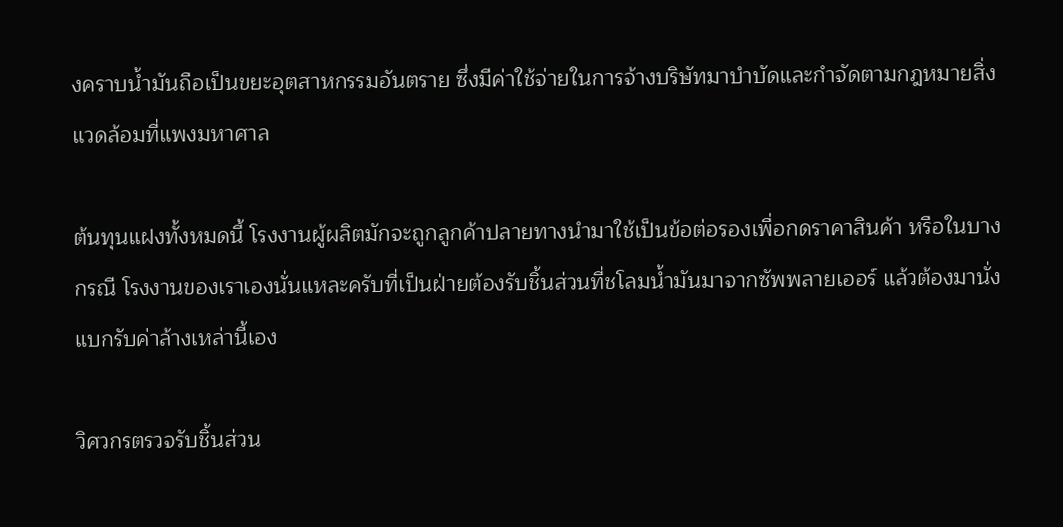งคราบน้ำมันถือเป็นขยะอุตสาหกรรมอันตราย ซึ่งมีค่าใช้จ่ายในการจ้างบริษัทมาบำบัดและกำจัดตามกฎหมายสิ่งแวดล้อมที่แพงมหาศาล

ต้นทุนแฝงทั้งหมดนี้ โรงงานผู้ผลิตมักจะถูกลูกค้าปลายทางนำมาใช้เป็นข้อต่อรองเพื่อกดราคาสินค้า หรือในบางกรณี โรงงานของเราเองนั่นแหละครับที่เป็นฝ่ายต้องรับชิ้นส่วนที่ชโลมน้ำมันมาจากซัพพลายเออร์ แล้วต้องมานั่งแบกรับค่าล้างเหล่านี้เอง

วิศวกรตรวจรับชิ้นส่วน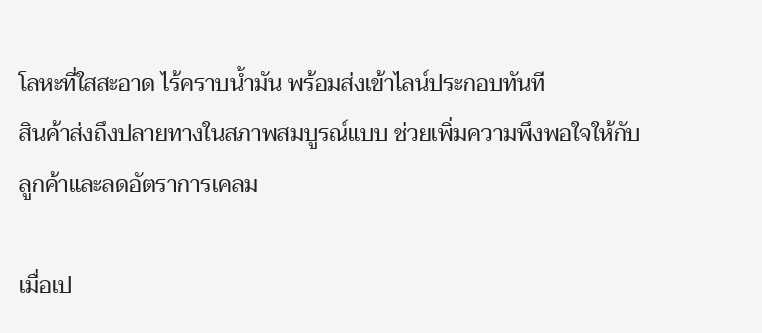โลหะที่ใสสะอาด ไร้คราบน้ำมัน พร้อมส่งเข้าไลน์ประกอบทันที
สินค้าส่งถึงปลายทางในสภาพสมบูรณ์แบบ ช่วยเพิ่มความพึงพอใจให้กับลูกค้าและลดอัตราการเคลม

เมื่อเป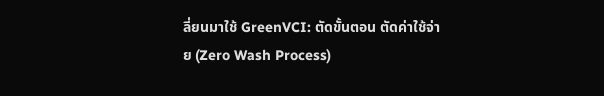ลี่ยนมาใช้ GreenVCI: ตัดขั้นตอน ตัดค่าใช้จ่าย (Zero Wash Process)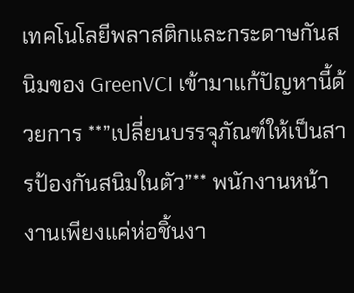เทคโนโลยีพลาสติกและกระดาษกันสนิมของ GreenVCI เข้ามาแก้ปัญหานี้ด้วยการ **”เปลี่ยนบรรจุภัณฑ์ให้เป็นสารป้องกันสนิมในตัว”** พนักงานหน้างานเพียงแค่ห่อชิ้นงา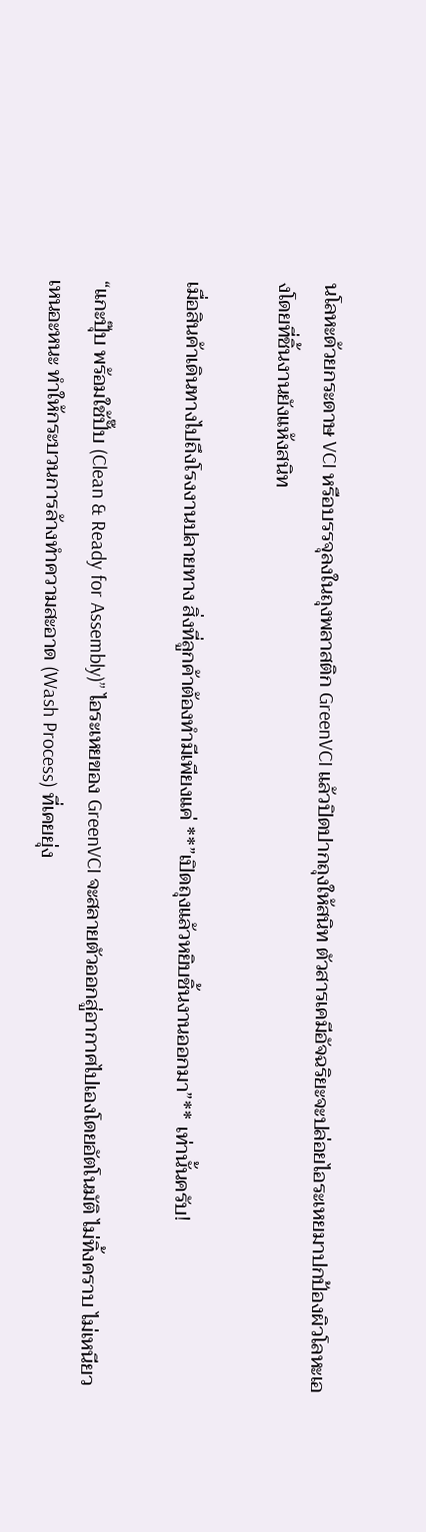นโลหะด้วยกระดาษ VCI หรือบรรจุลงในถุงพลาสติก GreenVCI แล้วปิดปากถุงให้สนิท ตัวสารเคมีอัจฉริยะจะปล่อยไอระเหยมาปกป้องผิวโลหะเองโดยที่ชิ้นงานยังแห้งสนิท

เมื่อสินค้าเดินทางไปถึงโรงงานปลายทาง สิ่งที่ลูกค้าต้องทำมีเพียงแค่ **”เปิดถุงแล้วหยิบชิ้นงานออกมา”** เท่านั้นครับ!

“แกะปุ๊บ พร้อมใช้ปั๊บ (Clean & Ready for Assembly)” ไอระเหยของ GreenVCI จะสลายตัวออกสู่อากาศไปเองโดยอัตโนมัติ ไม่ทิ้งคราบ ไม่เหนียวเหนอะหนะ ทำให้กระบวนการล้างทำความสะอาด (Wash Process) ที่เคยยุ่ง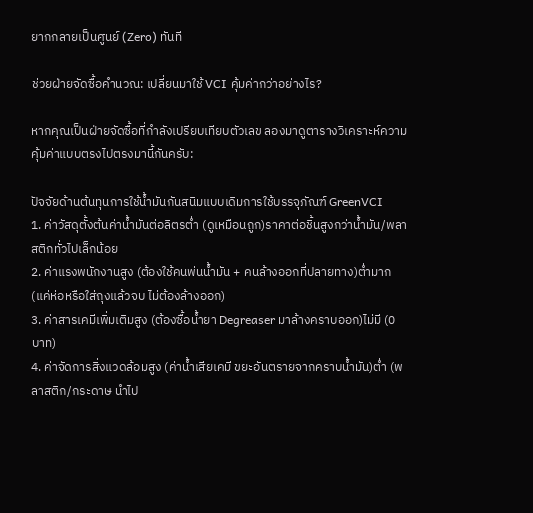ยากกลายเป็นศูนย์ (Zero) ทันที

ช่วยฝ่ายจัดซื้อคำนวณ: เปลี่ยนมาใช้ VCI คุ้มค่ากว่าอย่างไร?

หากคุณเป็นฝ่ายจัดซื้อที่กำลังเปรียบเทียบตัวเลข ลองมาดูตารางวิเคราะห์ความคุ้มค่าแบบตรงไปตรงมานี้กันครับ:

ปัจจัยด้านต้นทุนการใช้น้ำมันกันสนิมแบบเดิมการใช้บรรจุภัณฑ์ GreenVCI
1. ค่าวัสดุตั้งต้นค่าน้ำมันต่อลิตรต่ำ (ดูเหมือนถูก)ราคาต่อชิ้นสูงกว่าน้ำมัน/พลาสติกทั่วไปเล็กน้อย
2. ค่าแรงพนักงานสูง (ต้องใช้คนพ่นน้ำมัน + คนล้างออกที่ปลายทาง)ต่ำมาก (แค่ห่อหรือใส่ถุงแล้วจบ ไม่ต้องล้างออก)
3. ค่าสารเคมีเพิ่มเติมสูง (ต้องซื้อน้ำยา Degreaser มาล้างคราบออก)ไม่มี (0 บาท)
4. ค่าจัดการสิ่งแวดล้อมสูง (ค่าน้ำเสียเคมี ขยะอันตรายจากคราบน้ำมัน)ต่ำ (พลาสติก/กระดาษ นำไป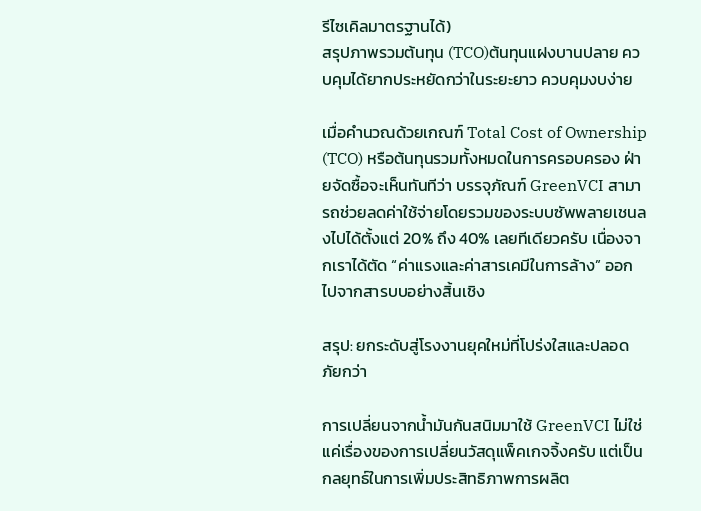รีไซเคิลมาตรฐานได้)
สรุปภาพรวมต้นทุน (TCO)ต้นทุนแฝงบานปลาย ควบคุมได้ยากประหยัดกว่าในระยะยาว ควบคุมงบง่าย

เมื่อคำนวณด้วยเกณฑ์ Total Cost of Ownership (TCO) หรือต้นทุนรวมทั้งหมดในการครอบครอง ฝ่ายจัดซื้อจะเห็นทันทีว่า บรรจุภัณฑ์ GreenVCI สามารถช่วยลดค่าใช้จ่ายโดยรวมของระบบซัพพลายเชนลงไปได้ตั้งแต่ 20% ถึง 40% เลยทีเดียวครับ เนื่องจากเราได้ตัด “ค่าแรงและค่าสารเคมีในการล้าง” ออกไปจากสารบบอย่างสิ้นเชิง

สรุป: ยกระดับสู่โรงงานยุคใหม่ที่โปร่งใสและปลอดภัยกว่า

การเปลี่ยนจากน้ำมันกันสนิมมาใช้ GreenVCI ไม่ใช่แค่เรื่องของการเปลี่ยนวัสดุแพ็คเกจจิ้งครับ แต่เป็นกลยุทธ์ในการเพิ่มประสิทธิภาพการผลิต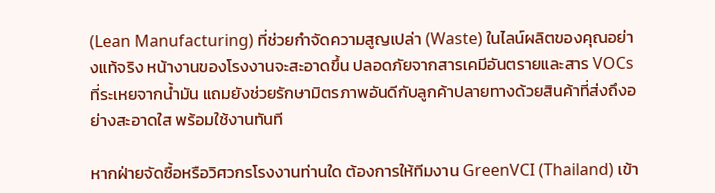(Lean Manufacturing) ที่ช่วยกำจัดความสูญเปล่า (Waste) ในไลน์ผลิตของคุณอย่างแท้จริง หน้างานของโรงงานจะสะอาดขึ้น ปลอดภัยจากสารเคมีอันตรายและสาร VOCs ที่ระเหยจากน้ำมัน แถมยังช่วยรักษามิตรภาพอันดีกับลูกค้าปลายทางด้วยสินค้าที่ส่งถึงอย่างสะอาดใส พร้อมใช้งานทันที

หากฝ่ายจัดซื้อหรือวิศวกรโรงงานท่านใด ต้องการให้ทีมงาน GreenVCI (Thailand) เข้า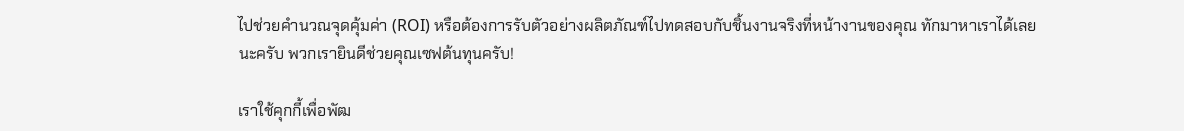ไปช่วยคำนวณจุดคุ้มค่า (ROI) หรือต้องการรับตัวอย่างผลิตภัณฑ์ไปทดสอบกับชิ้นงานจริงที่หน้างานของคุณ ทักมาหาเราได้เลยนะครับ พวกเรายินดีช่วยคุณเซฟต้นทุนครับ!

เราใช้คุกกี้เพื่อพัฒ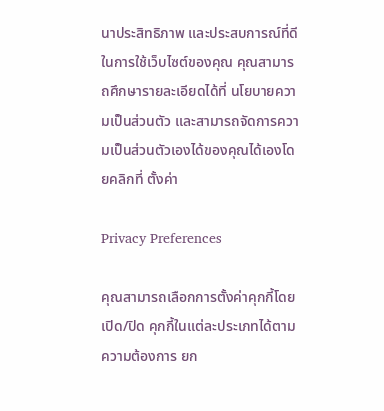นาประสิทธิภาพ และประสบการณ์ที่ดีในการใช้เว็บไซต์ของคุณ คุณสามารถศึกษารายละเอียดได้ที่ นโยบายความเป็นส่วนตัว และสามารถจัดการความเป็นส่วนตัวเองได้ของคุณได้เองโดยคลิกที่ ตั้งค่า

Privacy Preferences

คุณสามารถเลือกการตั้งค่าคุกกี้โดยเปิด/ปิด คุกกี้ในแต่ละประเภทได้ตามความต้องการ ยก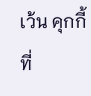เว้น คุกกี้ที่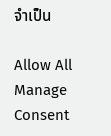จำเป็น

Allow All
Manage Consent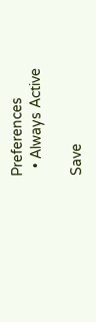Preferences
  • Always Active

Save